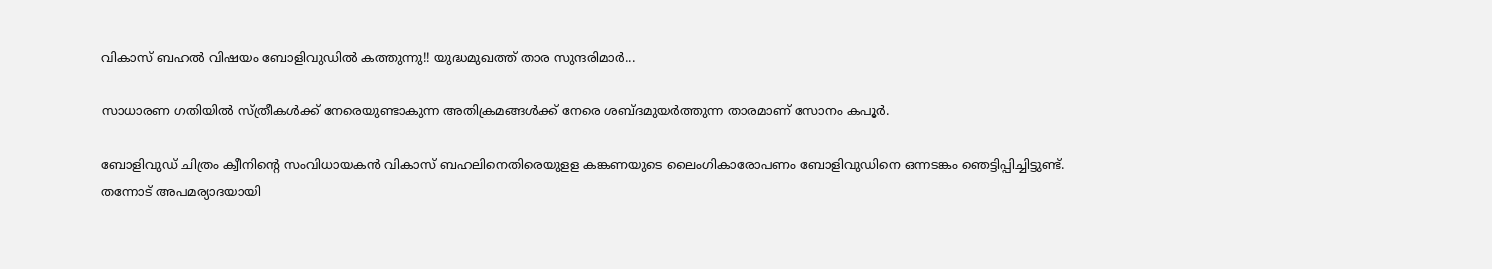വികാസ് ബഹൽ വിഷയം ബോളിവുഡിൽ കത്തുന്നു!! യുദ്ധമുഖത്ത് താര സുന്ദരിമാർ...

സാധാരണ ഗതിയിൽ സ്ത്രീകൾക്ക് നേരെയുണ്ടാകുന്ന അതിക്രമങ്ങൾക്ക് നേരെ ശബ്ദമുയർത്തുന്ന താരമാണ് സോനം കപൂർ.

ബോളിവുഡ് ചിത്രം ക്വീനിന്റെ സംവിധായകൻ വികാസ് ബഹലിനെതിരെയുളള കങ്കണയുടെ ലൈംഗികാരോപണം ബോളിവുഡിനെ ഒന്നടങ്കം ഞെട്ടിപ്പിച്ചിട്ടുണ്ട്. തന്നോട് അപമര്യാദയായി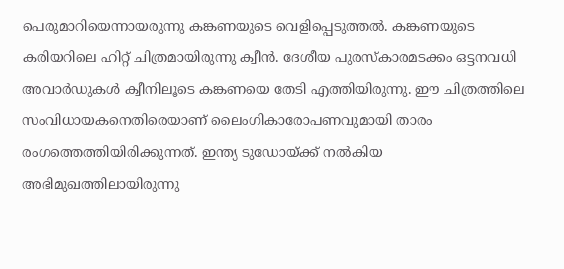പെരുമാറിയെന്നായരുന്നു കങ്കണയുടെ വെളിപ്പെടുത്തൽ. കങ്കണയുടെ കരിയറിലെ ഹിറ്റ് ചിത്രമായിരുന്നു ക്വീൻ. ദേശീയ പുരസ്കാരമടക്കം ഒട്ടനവധി അവാർഡുകൾ ക്വീനിലൂടെ കങ്കണയെ തേടി എത്തിയിരുന്നു. ഈ ചിത്രത്തിലെ സംവിധായകനെതിരെയാണ് ലൈംഗികാരോപണവുമായി താരം രംഗത്തെത്തിയിരിക്കുന്നത്. ഇന്ത്യ ടുഡോയ്ക്ക് നൽകിയ അഭിമുഖത്തിലായിരുന്നു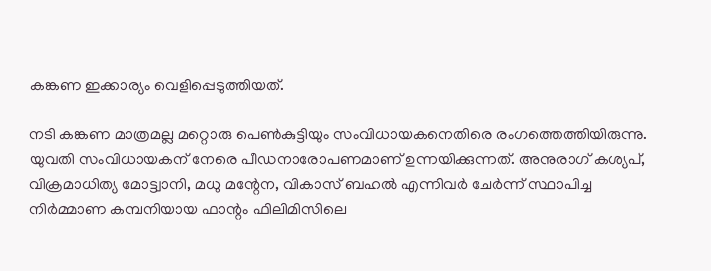കങ്കണ ഇക്കാര്യം വെളിപ്പെടുത്തിയത്.

നടി കങ്കണ മാത്രമല്ല മറ്റൊരു പെൺകുട്ടിയും സംവിധായകനെതിരെ രംഗത്തെത്തിയിരുന്നു. യുവതി സംവിധായകന് നേരെ പീഡനാരോപണമാണ് ഉന്നയിക്കുന്നത്. അനുരാഗ് കശ്യപ്, വിക്രമാധിത്യ മോട്ട്വാനി, മധു മന്റേന, വികാസ് ബഹല്‍ എന്നിവര്‍ ചേർന്ന് സ്ഥാപിച്ച നിർമ്മാണ കമ്പനിയായ ഫാന്റം ഫിലിമിസിലെ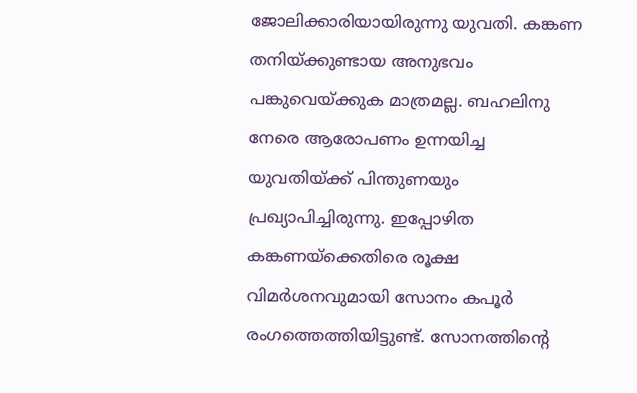ജോലിക്കാരിയായിരുന്നു യുവതി. കങ്കണ തനിയ്ക്കുണ്ടായ അനുഭവം പങ്കുവെയ്ക്കുക മാത്രമല്ല. ബഹലിനു നേരെ ആരോപണം ഉന്നയിച്ച യുവതിയ്ക്ക് പിന്തുണയും പ്രഖ്യാപിച്ചിരുന്നു. ഇപ്പോഴിത കങ്കണയ്ക്കെതിരെ രൂക്ഷ വിമർശനവുമായി സോനം കപൂർ രംഗത്തെത്തിയിട്ടുണ്ട്. സോനത്തിന്റെ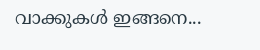വാക്കുകൾ ഇങ്ങനെ...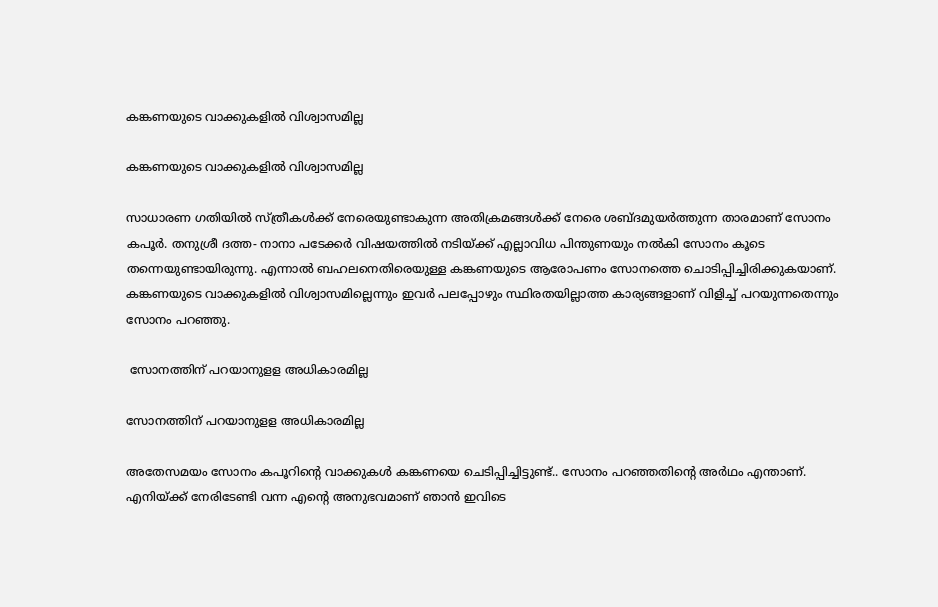കങ്കണയുടെ വാക്കുകളിൽ വിശ്വാസമില്ല

കങ്കണയുടെ വാക്കുകളിൽ വിശ്വാസമില്ല

സാധാരണ ഗതിയിൽ സ്ത്രീകൾക്ക് നേരെയുണ്ടാകുന്ന അതിക്രമങ്ങൾക്ക് നേരെ ശബ്ദമുയർത്തുന്ന താരമാണ് സോനം കപൂർ. തനുശ്രീ ദത്ത- നാനാ പടേക്കർ വിഷയത്തിൽ നടിയ്ക്ക് എല്ലാവിധ പിന്തുണയും നൽകി സോനം കൂടെ തന്നെയുണ്ടായിരുന്നു. എന്നാൽ ബഹലനെതിരെയുള്ള കങ്കണയുടെ ആരോപണം സോനത്തെ ചൊടിപ്പിച്ചിരിക്കുകയാണ്. കങ്കണയുടെ വാക്കുകളിൽ വിശ്വാസമില്ലെന്നും ഇവർ പലപ്പോഴും സ്ഥിരതയില്ലാത്ത കാര്യങ്ങളാണ് വിളിച്ച് പറയുന്നതെന്നും സോനം പറഞ്ഞു.

 സോനത്തിന് പറയാനുളള അധികാരമില്ല

സോനത്തിന് പറയാനുളള അധികാരമില്ല

അതേസമയം സോനം കപൂറിന്റെ വാക്കുകൾ കങ്കണയെ ചെടിപ്പിച്ചിട്ടുണ്ട്.. സോനം പറഞ്ഞതിന്റെ അർഥം എന്താണ്. എനിയ്ക്ക് നേരിടേണ്ടി വന്ന എന്റെ അനുഭവമാണ് ഞാൻ ഇവിടെ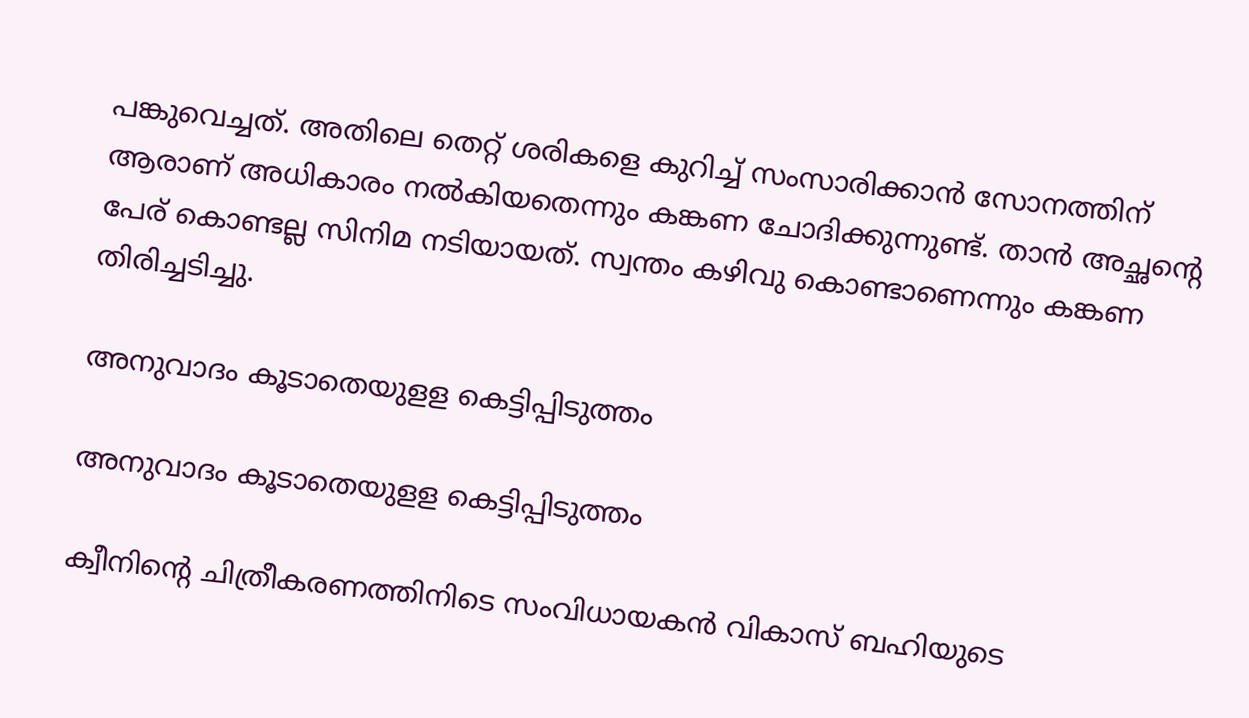പങ്കുവെച്ചത്. അതിലെ തെറ്റ് ശരികളെ കുറിച്ച് സംസാരിക്കാൻ സോനത്തിന് ആരാണ് അധികാരം നൽകിയതെന്നും കങ്കണ ചോദിക്കുന്നുണ്ട്. താൻ അച്ഛന്റെ പേര് കൊണ്ടല്ല സിനിമ നടിയായത്. സ്വന്തം കഴിവു കൊണ്ടാണെന്നും കങ്കണ തിരിച്ചടിച്ചു.

അനുവാദം കൂടാതെയുളള കെട്ടിപ്പിടുത്തം

അനുവാദം കൂടാതെയുളള കെട്ടിപ്പിടുത്തം

ക്വീനിന്റെ ചിത്രീകരണത്തിനിടെ സംവിധായകൻ വികാസ് ബഹിയുടെ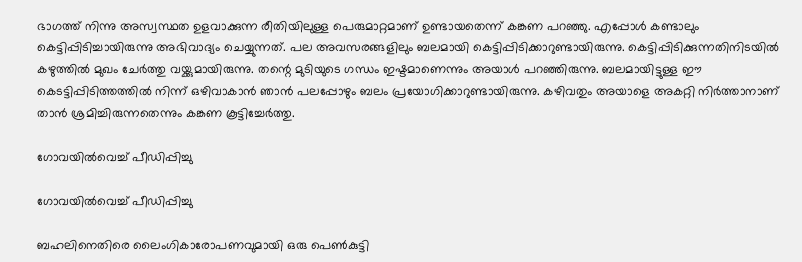ഭാഗത്ത് നിന്നു അസ്വസ്ഥത ഉളവാക്കുന്ന രീതിയിലുള്ള പെരുമാറ്റമാണ് ഉണ്ടായതെന്ന് കങ്കണ പറഞ്ഞു. എപ്പോൾ കണ്ടാലും കെട്ടിപ്പിടിച്ചായിരുന്നു അഭിവാദ്യം ചെയ്യുന്നത്. പല അവസരങ്ങളിലും ബലമായി കെട്ടിപ്പിടിക്കാറുണ്ടായിരുന്നു. കെട്ടിപ്പിടിക്കുന്നതിനിടയിൽ കഴുത്തിൽ മുഖം ചേർത്തു വയ്ക്കുമായിരുന്നു. തന്റെ മുടിയുടെ ഗന്ധം ഇഷ്ടമാണെന്നും അയാൾ പറഞ്ഞിരുന്നു. ബലമായിട്ടുള്ള ഈ കെടട്ടിപ്പിടിത്തത്തിൽ നിന്ന് ഒഴിവാകാൻ ഞാൻ പലപ്പോഴും ബലം പ്രയോഗിക്കാറുണ്ടായിരുന്നു. കഴിവതും അയാളെ അകറ്റി നിർത്താനാണ് താൻ ശ്രമിച്ചിരുന്നതെന്നും കങ്കണ കൂട്ടിച്ചേർത്തു.

ഗോവയിൽവെച്ച് പീഡിപ്പിച്ചു

ഗോവയിൽവെച്ച് പീഡിപ്പിച്ചു

ബഹലിനെതിരെ ലൈംഗികാരോപണവുമായി ഒരു പെൺകുട്ടി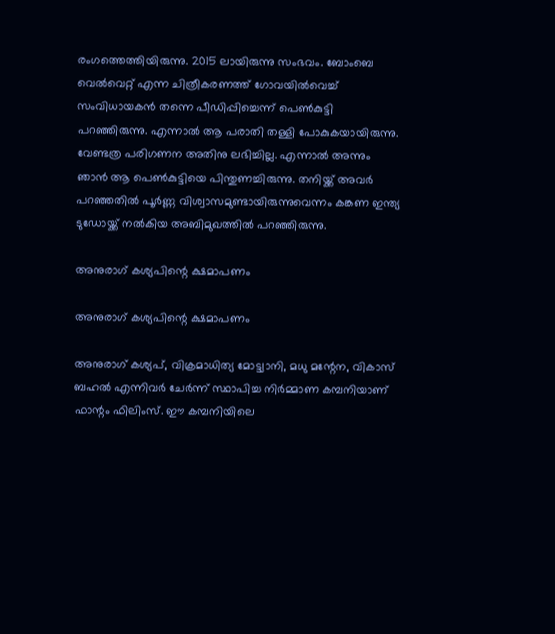രംഗത്തെത്തിയിരുന്നു. 2015 ലായിരുന്നു സംഭവം. ബോംബെ വെൽവെറ്റ് എന്ന ചിത്രീകരണത്ത് ഗോവയിൽവെച്ച് സംവിധായകൻ തന്നെ പീഡിപ്പിച്ചെന്ന് പെൺകുട്ടി പറഞ്ഞിരുന്നു. എന്നാൽ ആ പരാതി തള്ളി പോകുകയായിരുന്നു. വേണ്ടത്ര പരിഗണന അതിനു ലഭിച്ചില്ല. എന്നാൽ അന്നും ഞാൻ ആ പെൺകുട്ടിയെ പിന്തുണച്ചിരുന്നു. തനിയ്ക്ക് അവർ പറഞ്ഞതിൽ പൂർണ്ണ വിശ്വാസമുണ്ടായിരുന്നുവെന്നം കങ്കണ ഇന്ത്യ ടുഡോയ്ക്ക് നൽകിയ അബിമുഖത്തിൽ പറഞ്ഞിരുന്നു.

അനുരാഗ് കശ്യപിന്റെ ക്ഷമാപണം

അനുരാഗ് കശ്യപിന്റെ ക്ഷമാപണം

അനുരാഗ് കശ്യപ്, വിക്രമാധിത്യ മോട്ട്വാനി, മധു മന്റേന, വികാസ് ബഹല്‍ എന്നിവര്‍ ചേർന്ന് സ്ഥാപിച്ച നിർമ്മാണ കമ്പനിയാണ് ഫാന്റം ഫിലിംസ്. ഈ കമ്പനിയിലെ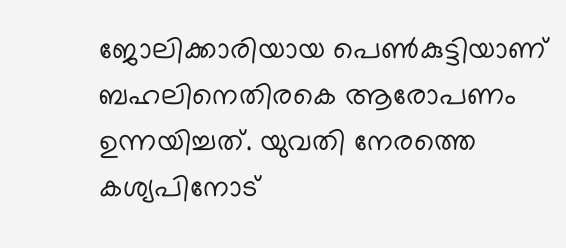ജോലിക്കാരിയായ പെൺകുട്ടിയാണ് ബഹലിനെതിരകെ ആരോപണം ഉന്നയിച്ചത്. യുവതി നേരത്തെ കശ്യപിനോട്‌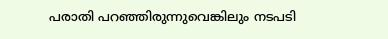പരാതി പറഞ്ഞിരുന്നുവെങ്കിലും നടപടി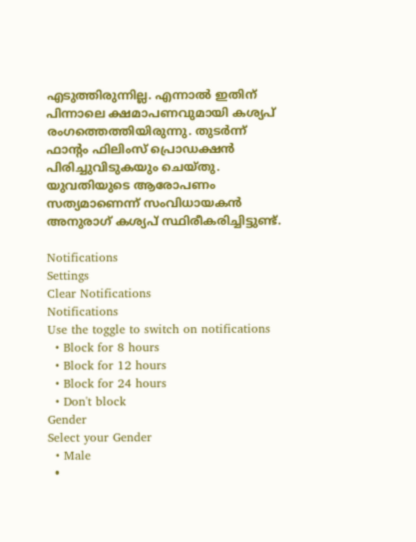എടുത്തിരുന്നില്ല. എന്നാൽ ഇതിന് പിന്നാലെ ക്ഷമാപണവുമായി കശ്യപ് രംഗത്തെത്തിയിരുന്നു. തുടർന്ന് ഫാന്റം ഫിലിംസ് പ്രൊഡക്ഷൻ പിരിച്ചുവിടുകയും ചെയ്തു. യുവതിയുടെ ആരോപണം സത്യമാണെന്ന് സംവിധായകൻ അനുരാഗ് കശ്യപ് സ്ഥിരീകരിച്ചിട്ടുണ്ട്.

Notifications
Settings
Clear Notifications
Notifications
Use the toggle to switch on notifications
  • Block for 8 hours
  • Block for 12 hours
  • Block for 24 hours
  • Don't block
Gender
Select your Gender
  • Male
  •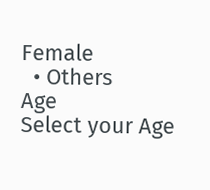Female
  • Others
Age
Select your Age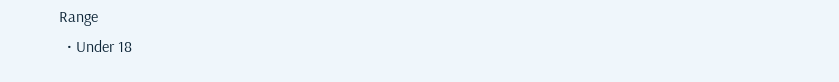Range
  • Under 18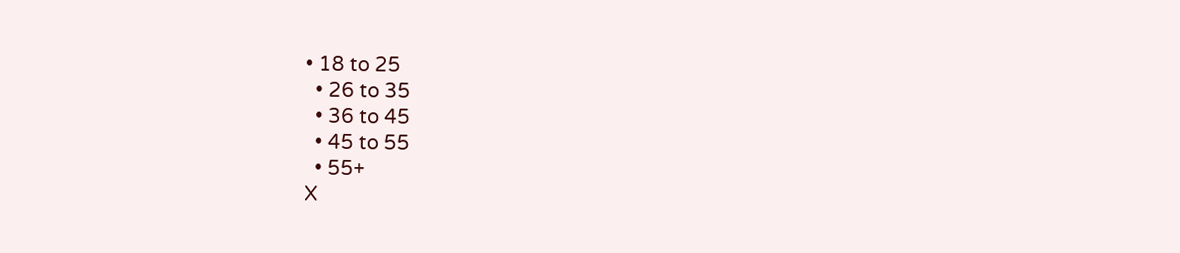• 18 to 25
  • 26 to 35
  • 36 to 45
  • 45 to 55
  • 55+
X